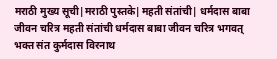मराठी मुख्य सूची|मराठी पुस्तके|महती संतांची| धर्मदास बाबा जीवन चरित्र महती संतांची धर्मदास बाबा जीवन चरित्र भगवत् भक्त संत कुर्मदास विरनाथ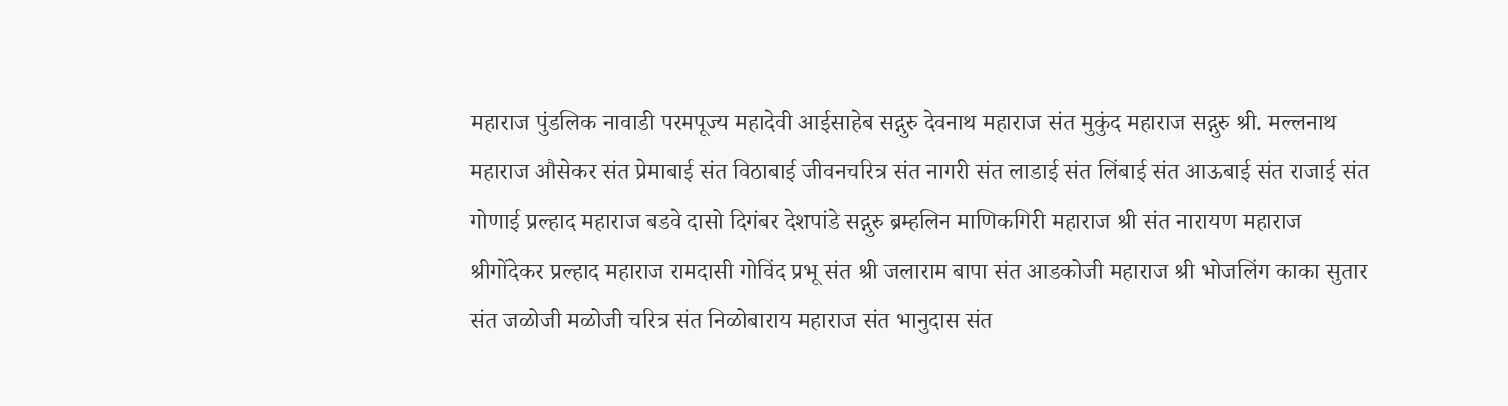महाराज पुंडलिक नावाडी परमपूज्य महादेवी आईसाहेब सद्गुरु देवनाथ महाराज संत मुकुंद महाराज सद्गुरु श्री. मल्लनाथ महाराज औसेकर संत प्रेमाबाई संत विठाबाई जीवनचरित्र संत नागरी संत लाडाई संत लिंबाई संत आऊबाई संत राजाई संत गोणाई प्रल्हाद महाराज बडवे दासो दिगंबर देशपांडे सद्गुरु ब्रम्हलिन माणिकगिरी महाराज श्री संत नारायण महाराज श्रीगोंदेकर प्रल्हाद महाराज रामदासी गोविंद प्रभू संत श्री जलाराम बापा संत आडकोजी महाराज श्री भोजलिंग काका सुतार संत जळोजी मळोजी चरित्र संत निळोबाराय महाराज संत भानुदास संत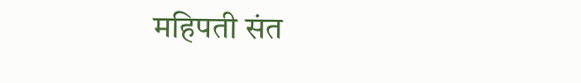महिपती संत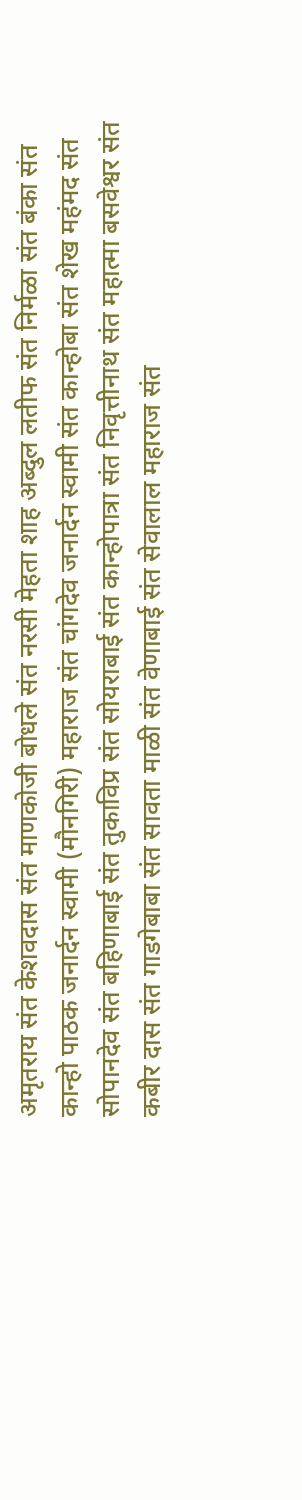अमृतराय संत केशवदास संत माणकोजी बोधले संत नरसी मेहता शाह अब्दुल लतीफ संत निर्मळा संत बंका संत कान्हो पाठक जनार्दन स्वामी (मौनगिरी) महाराज संत चांगदेव जनार्दन स्वामी संत कान्होबा संत शेख महंमद संत सोपानदेव संत बहिणाबाई संत तुकाविप्र संत सोयराबाई संत कान्होपात्रा संत निवृत्तीनाथ संत महात्मा बसवेश्वर संत कबीर दास संत गाडगेबाबा संत सावता माळी संत वेणाबाई संत सेवालाल महाराज संत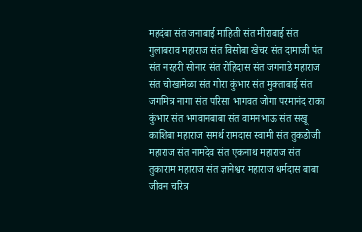महदंबा संत जनाबाई माहिती संत मीराबाई संत गुलाबराव महाराज संत विसोबा खेचर संत दामाजी पंत संत नरहरी सोनार संत रोहिदास संत जगनाडे महाराज संत चोखामेळा संत गोरा कुंभार संत मुक्ताबाई संत जगमित्र नागा संत परिसा भागवत जोगा परमानंद राका कुंभार संत भगवानबाबा संत वामनभाऊ संत सखू काशिबा महाराज समर्थ रामदास स्वामी संत तुकडोजी महाराज संत नामदेव संत एकनाथ महाराज संत तुकाराम महाराज संत ज्ञानेश्वर महाराज धर्मदास बाबा जीवन चरित्र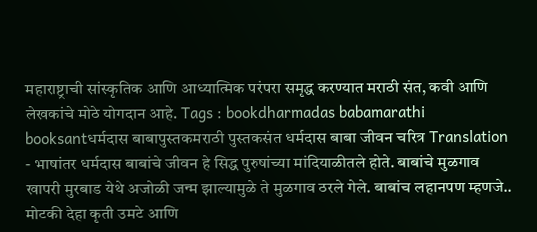महाराष्ट्राची सांस्कृतिक आणि आध्यात्मिक परंपरा समृद्ध करण्यात मराठी संत, कवी आणि लेखकांचे मोठे योगदान आहे. Tags : bookdharmadas babamarathi booksantधर्मदास बाबापुस्तकमराठी पुस्तकसंत धर्मदास बाबा जीवन चरित्र Translation - भाषांतर धर्मदास बाबांचे जीवन हे सिद्ध पुरुषांच्या मांदियाळीतले होते. बाबांचे मुळगाव खापरी मुरबाड येथे अजोळी जन्म झाल्यामुळे ते मुळगाव ठरले गेले. बाबांच लहानपण म्हणजे.. मोटकी देहा कृती उमटे आणि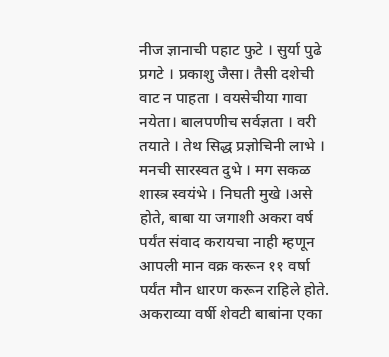नीज ज्ञानाची पहाट फुटे । सुर्या पुढे प्रगटे । प्रकाशु जैसा। तैसी दशेची वाट न पाहता । वयसेचीया गावा नयेता। बालपणीच सर्वज्ञता । वरी तयाते । तेथ सिद्ध प्रज्ञोचिनी लाभे । मनची सारस्वत दुभे । मग सकळ शास्त्र स्वयंभे । निघती मुखे ।असे होते, बाबा या जगाशी अकरा वर्ष पर्यंत संवाद करायचा नाही म्हणून आपली मान वक्र करून ११ वर्षा पर्यंत मौन धारण करून राहिले होते. अकराव्या वर्षी शेवटी बाबांना एका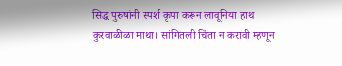सिद्ध पुरुषांनी स्पर्श कृपा करून लावूनिया हाथ कुरवाळीळा माथा। सांगितली चिंता न करावी म्हणून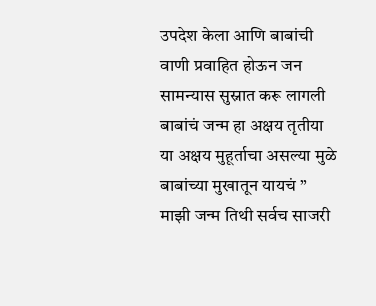उपदेश केला आणि बाबांची वाणी प्रवाहित होऊन जन सामन्यास सुस्नात करू लागली बाबांचं जन्म हा अक्षय तृतीया या अक्षय मुहूर्ताचा असल्या मुळे बाबांच्या मुखातून यायचं ” माझी जन्म तिथी सर्वच साजरी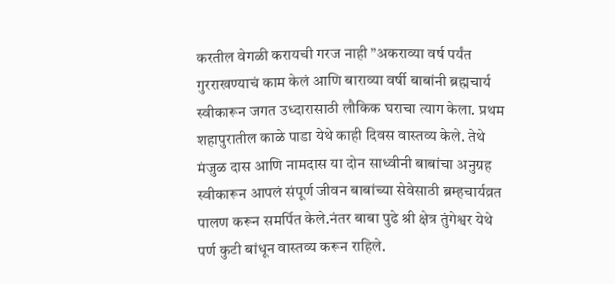करतील वेगळी करायची गरज नाही ”अकराव्या वर्ष पर्यंत गुरराखण्याचं काम केलं आणि बाराव्या वर्षी बाबांनी ब्रह्मचार्य स्वीकारून जगत उध्दारासाठी लौकिक घराचा त्याग केला. प्रथम शहापुरातील काळे पाडा येथे काही दिवस वास्तव्य केले. तेथे मंजुळ दास आणि नामदास या दोन साध्वीनी बाबांचा अनुग्रह स्वीकारून आपलं संपूर्ण जीवन बाबांच्या सेवेसाठी ब्रम्हचार्यव्रत पालण करून समर्पित केले.नंतर बाबा पुढे श्री क्षेत्र तुंगेश्वर येथे पर्ण कुटी बांधून वास्तव्य करून राहिले.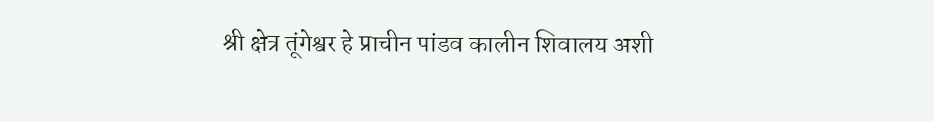श्री क्षेत्र तूंगेश्वर हे प्राचीन पांडव कालीन शिवालय अशी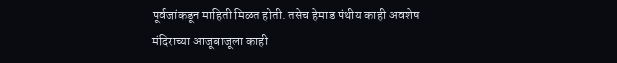पूर्वजांकडून माहिती मिळत होती. तसेच हेमाड पंथीय काही अवशेष मंदिराच्या आजूबाजूला काही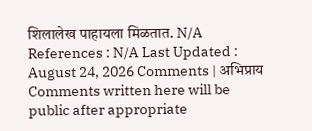शिलालेख पाहायला मिळतात. N/A References : N/A Last Updated : August 24, 2026 Comments | अभिप्राय Comments written here will be public after appropriate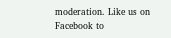moderation. Like us on Facebook to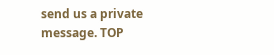send us a private message. TOP